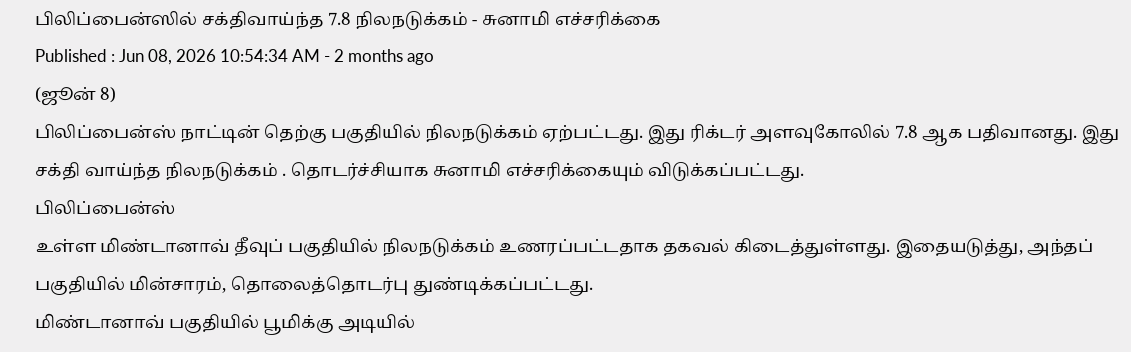பிலிப்பைன்ஸில் சக்திவாய்ந்த 7.8 நிலநடுக்கம் - சுனாமி எச்சரிக்கை
Published : Jun 08, 2026 10:54:34 AM - 2 months ago
(ஜூன் 8)
பிலிப்பைன்ஸ் நாட்டின் தெற்கு பகுதியில் நிலநடுக்கம் ஏற்பட்டது. இது ரிக்டர் அளவுகோலில் 7.8 ஆக பதிவானது. இது சக்தி வாய்ந்த நிலநடுக்கம் . தொடர்ச்சியாக சுனாமி எச்சரிக்கையும் விடுக்கப்பட்டது.
பிலிப்பைன்ஸ்
உள்ள மிண்டானாவ் தீவுப் பகுதியில் நிலநடுக்கம் உணரப்பட்டதாக தகவல் கிடைத்துள்ளது. இதையடுத்து, அந்தப் பகுதியில் மின்சாரம், தொலைத்தொடர்பு துண்டிக்கப்பட்டது.
மிண்டானாவ் பகுதியில் பூமிக்கு அடியில்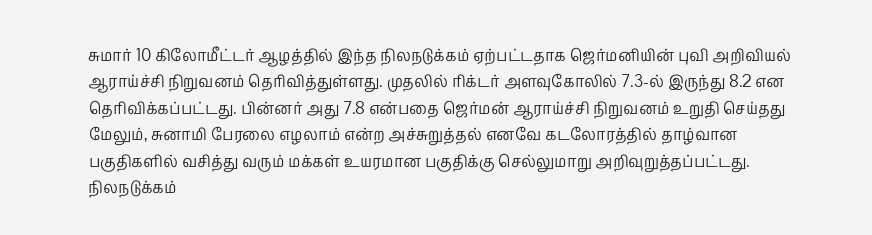சுமார் 10 கிலோமீட்டர் ஆழத்தில் இந்த நிலநடுக்கம் ஏற்பட்டதாக ஜெர்மனியின் புவி அறிவியல் ஆராய்ச்சி நிறுவனம் தெரிவித்துள்ளது. முதலில் ரிக்டர் அளவுகோலில் 7.3-ல் இருந்து 8.2 என தெரிவிக்கப்பட்டது. பின்னர் அது 7.8 என்பதை ஜெர்மன் ஆராய்ச்சி நிறுவனம் உறுதி செய்தது
மேலும், சுனாமி பேரலை எழலாம் என்ற அச்சுறுத்தல் எனவே கடலோரத்தில் தாழ்வான பகுதிகளில் வசித்து வரும் மக்கள் உயரமான பகுதிக்கு செல்லுமாறு அறிவுறுத்தப்பட்டது.
நிலநடுக்கம்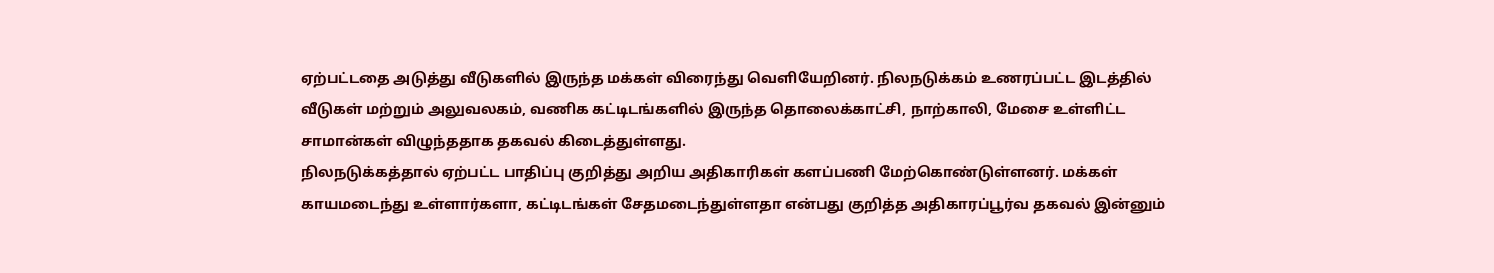ஏற்பட்டதை அடுத்து வீடுகளில் இருந்த மக்கள் விரைந்து வெளியேறினர். நிலநடுக்கம் உணரப்பட்ட இடத்தில் வீடுகள் மற்றும் அலுவலகம், வணிக கட்டிடங்களில் இருந்த தொலைக்காட்சி, நாற்காலி, மேசை உள்ளிட்ட சாமான்கள் விழுந்ததாக தகவல் கிடைத்துள்ளது.
நிலநடுக்கத்தால் ஏற்பட்ட பாதிப்பு குறித்து அறிய அதிகாரிகள் களப்பணி மேற்கொண்டுள்ளனர். மக்கள் காயமடைந்து உள்ளார்களா, கட்டிடங்கள் சேதமடைந்துள்ளதா என்பது குறித்த அதிகாரப்பூர்வ தகவல் இன்னும்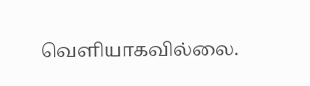வெளியாகவில்லை.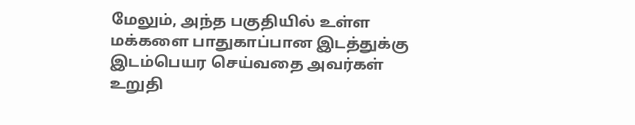மேலும், அந்த பகுதியில் உள்ள மக்களை பாதுகாப்பான இடத்துக்கு இடம்பெயர செய்வதை அவர்கள் உறுதி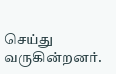செய்து வருகின்றனர்.